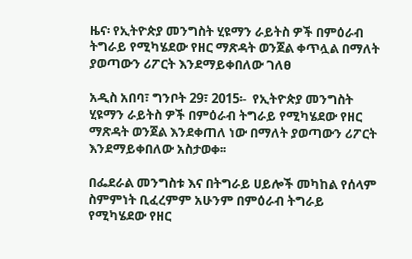ዜና፡ የኢትዮጵያ መንግስት ሂዩማን ራይትስ ዎች በምዕራብ ትግራይ የሚካሄደው የዘር ማጽዳት ወንጀል ቀጥሏል በማለት ያወጣውን ሪፖርት እንደማይቀበለው ገለፀ

አዲስ አበባ፣ ግንቦት 29፣ 2015፡-  የኢትዮጵያ መንግስት ሂዩማን ራይትስ ዎች በምዕራብ ትግራይ የሚካሄደው የዘር ማጽዳት ወንጀል እንደቀጠለ ነው በማለት ያወጣውን ሪፖርት እንደማይቀበለው አስታወቀ፡፡

በፌደራል መንግስቱ እና በትግራይ ሀይሎች መካከል የሰላም ስምምነት ቢፈረምም አሁንም በምዕራብ ትግራይ የሚካሄደው የዘር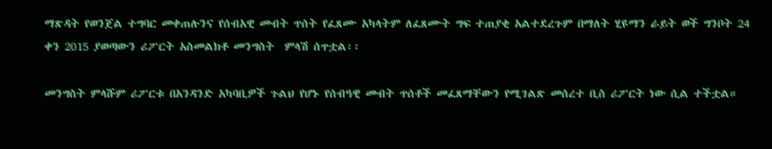ማጽዳት የወንጀል ተግባር መቀጠሉንና የሰብአዊ መብት ጥሰት የፈጸሙ አካላትም ለፈጸሙት ግፍ ተጠያቂ አልተደረጉም በማለት ሂዩማን ራይት ወች ግንቦት 24 ቀን 2015 ያወጣውን ሪፖርት አስመልክቶ መንግስት  ምላሽ ሰጥቷል፡፡

መንግስት ምላሹም ሪፖርቱ በአንዳንድ አካባቢዎች ጉልህ የሆኑ የሰብዓዊ መብት ጥሰቶች መፈጸማቸውን የሚገልጽ መሰረተ ቢስ ሪፖርት ነው ሲል ተችቷል።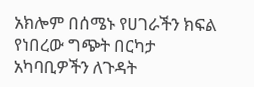አክሎም በሰሜኑ የሀገራችን ክፍል የነበረው ግጭት በርካታ አካባቢዎችን ለጉዳት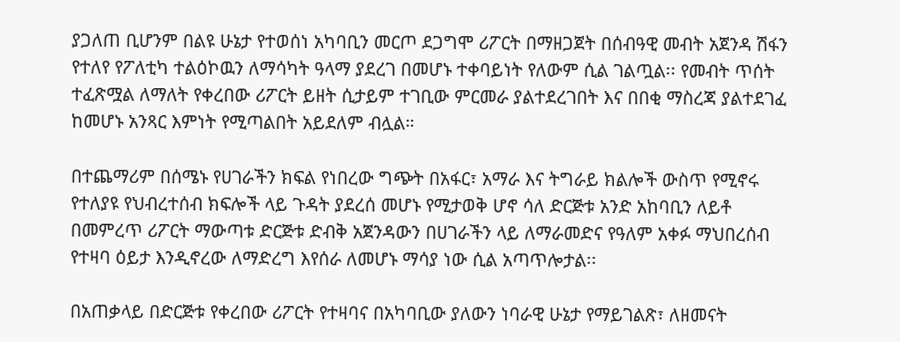ያጋለጠ ቢሆንም በልዩ ሁኔታ የተወሰነ አካባቢን መርጦ ደጋግሞ ሪፖርት በማዘጋጀት በሰብዓዊ መብት አጀንዳ ሽፋን የተለየ የፖለቲካ ተልዕኮዉን ለማሳካት ዓላማ ያደረገ በመሆኑ ተቀባይነት የለውም ሲል ገልጧል፡፡ የመብት ጥሰት ተፈጽሟል ለማለት የቀረበው ሪፖርት ይዘት ሲታይም ተገቢው ምርመራ ያልተደረገበት እና በበቂ ማስረጃ ያልተደገፈ ከመሆኑ አንጻር እምነት የሚጣልበት አይደለም ብሏል።

በተጨማሪም በሰሜኑ የሀገራችን ክፍል የነበረው ግጭት በአፋር፣ አማራ እና ትግራይ ክልሎች ውስጥ የሚኖሩ የተለያዩ የህብረተሰብ ክፍሎች ላይ ጉዳት ያደረሰ መሆኑ የሚታወቅ ሆኖ ሳለ ድርጅቱ አንድ አከባቢን ለይቶ በመምረጥ ሪፖርት ማውጣቱ ድርጅቱ ድብቅ አጀንዳውን በሀገራችን ላይ ለማራመድና የዓለም አቀፉ ማህበረሰብ የተዛባ ዕይታ እንዲኖረው ለማድረግ እየሰራ ለመሆኑ ማሳያ ነው ሲል አጣጥሎታል፡፡

በአጠቃላይ በድርጅቱ የቀረበው ሪፖርት የተዛባና በአካባቢው ያለውን ነባራዊ ሁኔታ የማይገልጽ፣ ለዘመናት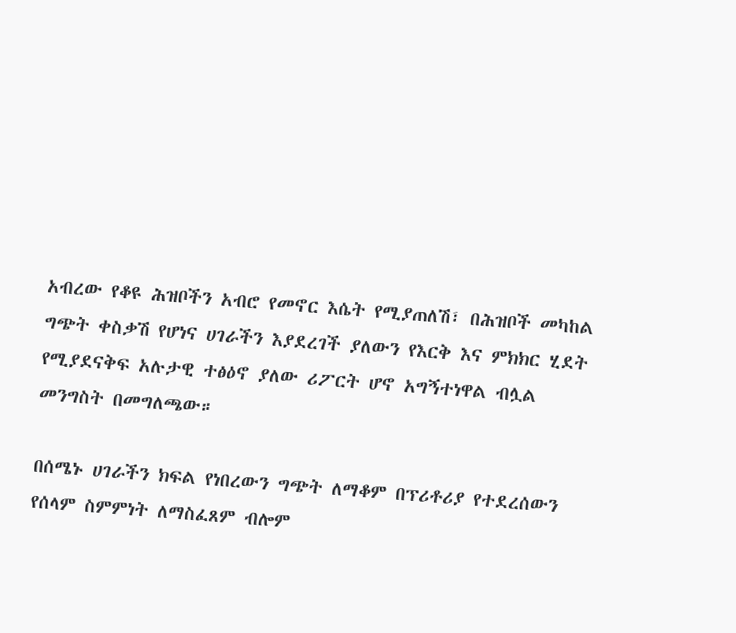አብረው የቆዩ ሕዝቦችን አብሮ የመኖር እሴት የሚያጠለሽ፣ በሕዝቦች መካከል ግጭት ቀስቃሽ የሆነና ሀገራችን እያደረገች ያለውን የእርቅ እና ምክክር ሂደት የሚያደናቅፍ አሉታዊ ተፅዕኖ ያለው ሪፖርት ሆኖ አግኝተነዋል ብሏል መንግስት በመግለጫው።

በሰሜኑ ሀገራችን ክፍል የነበረውን ግጭት ለማቆም በፕሪቶሪያ የተደረሰውን የሰላም ስምምነት ለማስፈጸም ብሎም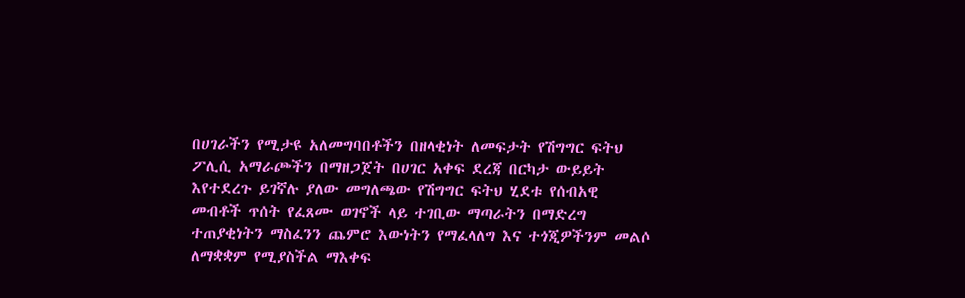በሀገራችን የሚታዩ አለመግባበቶችን በዘላቂነት ለመፍታት የሽግግር ፍትህ ፖሊሲ አማራጮችን በማዘጋጀት በሀገር አቀፍ ደረጃ በርካታ ውይይት እየተደረጉ ይገኛሉ ያለው መግለጫው የሽግግር ፍትህ ሂደቱ የሰብአዊ መብቶች ጥሰት የፈጸሙ ወገኖች ላይ ተገቢው ማጣራትን በማድረግ ተጠያቂነትን ማስፈንን ጨምሮ እውነትን የማፈላለግ እና ተጎጂዎችንም መልሶ ለማቋቋም የሚያስችል ማእቀፍ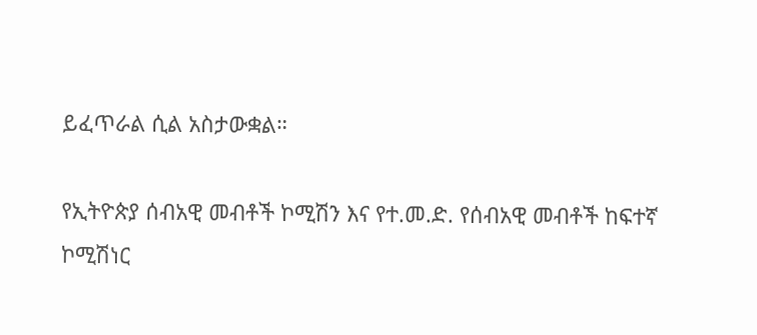ይፈጥራል ሲል አስታውቋል።

የኢትዮጵያ ሰብአዊ መብቶች ኮሚሽን እና የተ.መ.ድ. የሰብአዊ መብቶች ከፍተኛ ኮሚሽነር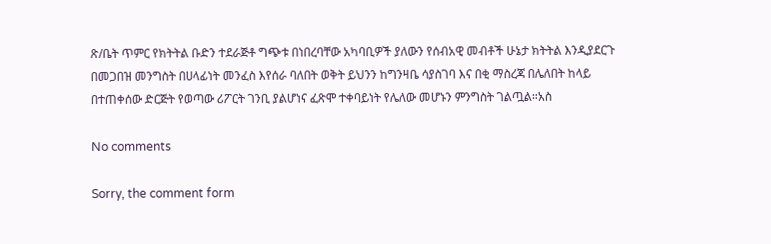ጽ/ቤት ጥምር የክትትል ቡድን ተደራጅቶ ግጭቱ በነበረባቸው አካባቢዎች ያለውን የሰብአዊ መብቶች ሁኔታ ክትትል እንዲያደርጉ በመጋበዝ መንግስት በሀላፊነት መንፈስ እየሰራ ባለበት ወቅት ይህንን ከግንዛቤ ሳያስገባ እና በቂ ማስረጃ በሌለበት ከላይ በተጠቀሰው ድርጅት የወጣው ሪፖርት ገንቢ ያልሆነና ፈጽሞ ተቀባይነት የሌለው መሆኑን ምንግስት ገልጧል።አስ

No comments

Sorry, the comment form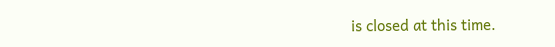is closed at this time.